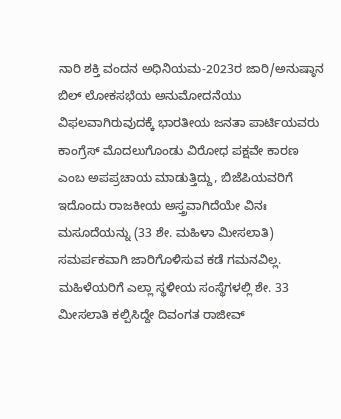ನಾರಿ ಶಕ್ತಿ ವಂದನ ಅಧಿನಿಯಮ-2023ರ ಜಾರಿ/ಅನುಷ್ಠಾನ ಬಿಲ್ ಲೋಕಸಭೆಯ ಅನುಮೋದನೆಯು ವಿಫಲವಾಗಿರುವುದಕ್ಕೆ ಭಾರತೀಯ ಜನತಾ ಪಾರ್ಟಿಯವರು ಕಾಂಗ್ರೆಸ್ ಮೊದಲುಗೊಂಡು ವಿರೋಧ ಪಕ್ಷವೇ ಕಾರಣ ಎಂಬ ಅಪಪ್ರಚಾಯ ಮಾಡುತ್ತಿದ್ದು, ಬಿಜೆಪಿಯವರಿಗೆ ಇದೊಂದು ರಾಜಕೀಯ ಅಸ್ತ್ರವಾಗಿದೆಯೇ ವಿನಃ ಮಸೂದೆಯನ್ನು (33 ಶೇ. ಮಹಿಳಾ ಮೀಸಲಾತಿ) ಸಮರ್ಪಕವಾಗಿ ಜಾರಿಗೊಳಿಸುವ ಕಡೆ ಗಮನವಿಲ್ಲ.
ಮಹಿಳೆಯರಿಗೆ ಎಲ್ಲಾ ಸ್ಥಳೀಯ ಸಂಸ್ಥೆಗಳಲ್ಲಿ ಶೇ. 33 ಮೀಸಲಾತಿ ಕಲ್ಪಿಸಿದ್ದೇ ದಿವಂಗತ ರಾಜೀವ್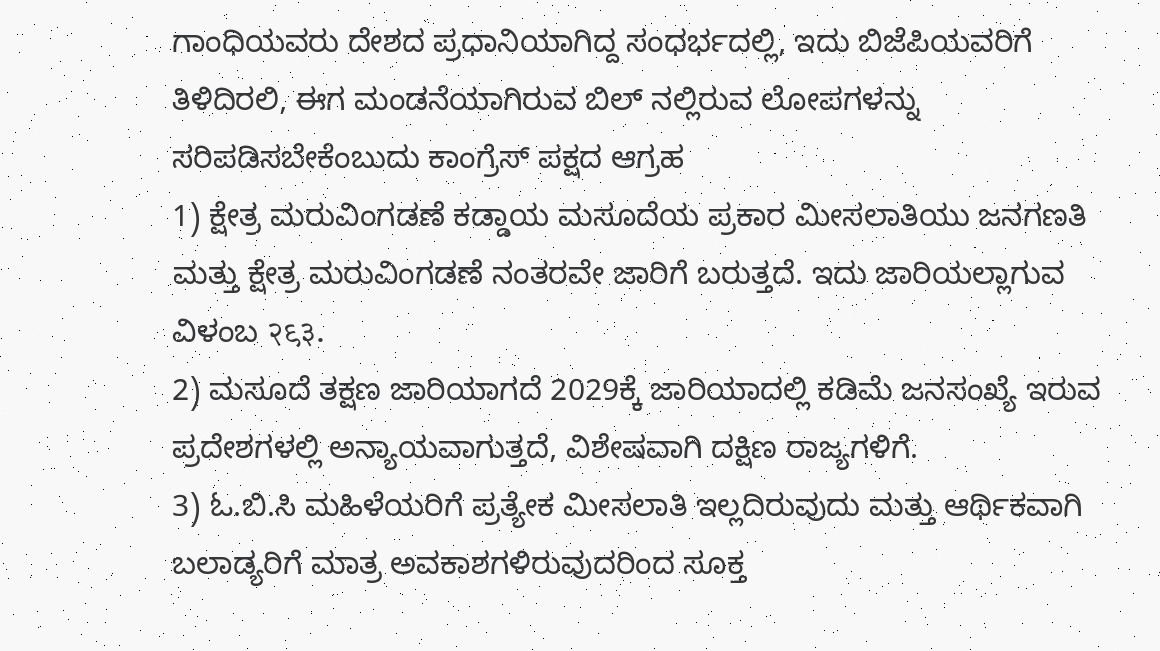ಗಾಂಧಿಯವರು ದೇಶದ ಪ್ರಧಾನಿಯಾಗಿದ್ದ ಸಂಧರ್ಭದಲ್ಲಿ, ಇದು ಬಿಜೆಪಿಯವರಿಗೆ ತಿಳಿದಿರಲಿ, ಈಗ ಮಂಡನೆಯಾಗಿರುವ ಬಿಲ್ ನಲ್ಲಿರುವ ಲೋಪಗಳನ್ನು ಸರಿಪಡಿಸಬೇಕೆಂಬುದು ಕಾಂಗ್ರೆಸ್ ಪಕ್ಷದ ಆಗ್ರಹ
1) ಕ್ಷೇತ್ರ ಮರುವಿಂಗಡಣೆ ಕಡ್ಡಾಯ ಮಸೂದೆಯ ಪ್ರಕಾರ ಮೀಸಲಾತಿಯು ಜನಗಣತಿ ಮತ್ತು ಕ್ಷೇತ್ರ ಮರುವಿಂಗಡಣೆ ನಂತರವೇ ಜಾರಿಗೆ ಬರುತ್ತದೆ. ಇದು ಜಾರಿಯಲ್ಲಾಗುವ ವಿಳಂಬ २९३.
2) ಮಸೂದೆ ತಕ್ಷಣ ಜಾರಿಯಾಗದೆ 2029ಕ್ಕೆ ಜಾರಿಯಾದಲ್ಲಿ ಕಡಿಮೆ ಜನಸಂಖ್ಯೆ ಇರುವ ಪ್ರದೇಶಗಳಲ್ಲಿ ಅನ್ಯಾಯವಾಗುತ್ತದೆ, ವಿಶೇಷವಾಗಿ ದಕ್ಷಿಣ ರಾಜ್ಯಗಳಿಗೆ.
3) ಓ.ಬಿ.ಸಿ ಮಹಿಳೆಯರಿಗೆ ಪ್ರತ್ಯೇಕ ಮೀಸಲಾತಿ ಇಲ್ಲದಿರುವುದು ಮತ್ತು ಆರ್ಥಿಕವಾಗಿ ಬಲಾಡ್ಯರಿಗೆ ಮಾತ್ರ ಅವಕಾಶಗಳಿರುವುದರಿಂದ ಸೂಕ್ತ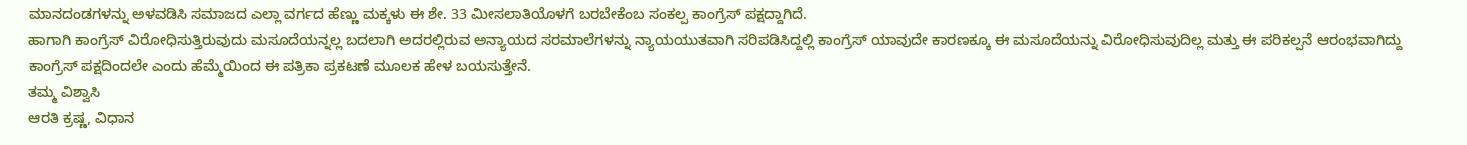ಮಾನದಂಡಗಳನ್ನು ಅಳವಡಿಸಿ ಸಮಾಜದ ಎಲ್ಲಾ ವರ್ಗದ ಹೆಣ್ಣು ಮಕ್ಕಳು ಈ ಶೇ. 33 ಮೀಸಲಾತಿಯೊಳಗೆ ಬರಬೇಕೆಂಬ ಸಂಕಲ್ಪ ಕಾಂಗ್ರೆಸ್ ಪಕ್ಷದ್ದಾಗಿದೆ.
ಹಾಗಾಗಿ ಕಾಂಗ್ರೆಸ್ ವಿರೋಧಿಸುತ್ತಿರುವುದು ಮಸೂದೆಯನ್ನಲ್ಲ ಬದಲಾಗಿ ಅದರಲ್ಲಿರುವ ಅನ್ಯಾಯದ ಸರಮಾಲೆಗಳನ್ನು ನ್ಯಾಯಯುತವಾಗಿ ಸರಿಪಡಿಸಿದ್ದಲ್ಲಿ ಕಾಂಗ್ರೆಸ್ ಯಾವುದೇ ಕಾರಣಕ್ಕೂ ಈ ಮಸೂದೆಯನ್ನು ವಿರೋಧಿಸುವುದಿಲ್ಲ ಮತ್ತು ಈ ಪರಿಕಲ್ಪನೆ ಆರಂಭವಾಗಿದ್ದು ಕಾಂಗ್ರೆಸ್ ಪಕ್ಷದಿಂದಲೇ ಎಂದು ಹೆಮ್ಮೆಯಿಂದ ಈ ಪತ್ರಿಕಾ ಪ್ರಕಟಣೆ ಮೂಲಕ ಹೇಳ ಬಯಸುತ್ತೇನೆ.
ತಮ್ಮ ವಿಶ್ವಾಸಿ
ಆರತಿ ಕ್ರಷ್ಣ, ವಿಧಾನ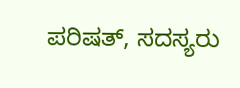ಪರಿಷತ್, ಸದಸ್ಯರು